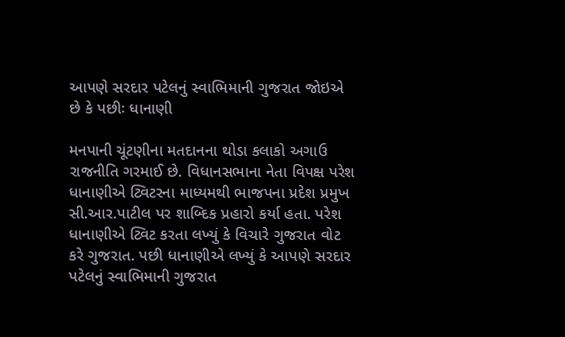આપણે સરદાર પટેલનું સ્વાભિમાની ગુજરાત જોઇએ છે કે પછીઃ ધાનાણી

મનપાની ચૂંટણીના મતદાનના થોડા કલાકો અગાઉ રાજનીતિ ગરમાઈ છે. વિધાનસભાના નેતા વિપક્ષ પરેશ ધાનાણીએ ટ્વિટરના માધ્યમથી ભાજપના પ્રદેશ પ્રમુખ સી.આર.પાટીલ પર શાબ્દિક પ્રહારો કર્યા હતા. પરેશ ધાનાણીએ ટ્વિટ કરતા લખ્યું કે વિચારે ગુજરાત વોટ કરે ગુજરાત. પછી ધાનાણીએ લખ્યું કે આપણે સરદાર પટેલનું સ્વાભિમાની ગુજરાત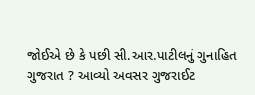જોઈએ છે કે પછી સી.આર.પાટીલનું ગુનાહિત ગુજરાત ? આવ્યો અવસર ગુજરાઈટ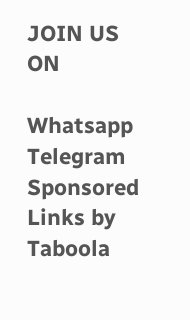JOIN US ON

Whatsapp
Telegram
Sponsored Links by Taboola